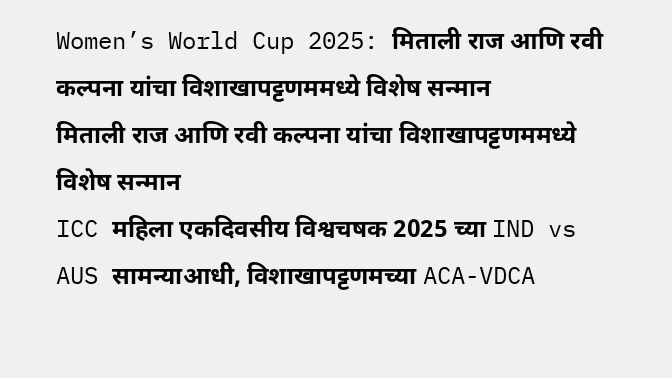Women’s World Cup 2025: मिताली राज आणि रवी कल्पना यांचा विशाखापट्टणममध्ये विशेष सन्मान
मिताली राज आणि रवी कल्पना यांचा विशाखापट्टणममध्ये विशेष सन्मान
ICC महिला एकदिवसीय विश्वचषक 2025 च्या IND vs AUS सामन्याआधी, विशाखापट्टणमच्या ACA-VDCA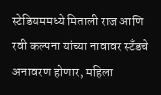स्टेडियममध्ये मिताली राज आणि रवी कल्पना यांच्या नावावर स्टँडचे अनावरण होणार, महिला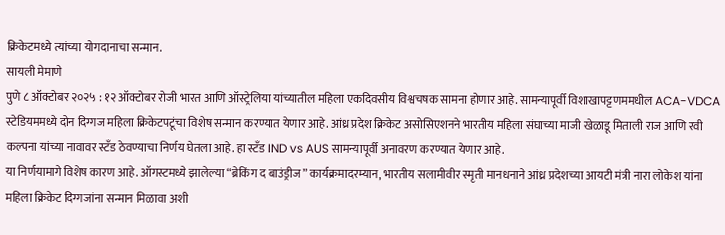क्रिकेटमध्ये त्यांच्या योगदानाचा सन्मान.
सायली मेमाणे
पुणे ८ ऑक्टोबर २०२५ : १२ ऑक्टोबर रोजी भारत आणि ऑस्ट्रेलिया यांच्यातील महिला एकदिवसीय विश्वचषक सामना होणार आहे. सामन्यापूर्वी विशाखापट्टणममधील ACA-VDCA स्टेडियममध्ये दोन दिग्गज महिला क्रिकेटपटूंचा विशेष सन्मान करण्यात येणार आहे. आंध्र प्रदेश क्रिकेट असोसिएशनने भारतीय महिला संघाच्या माजी खेळाडू मिताली राज आणि रवी कल्पना यांच्या नावावर स्टँड ठेवण्याचा निर्णय घेतला आहे. हा स्टँड IND vs AUS सामन्यापूर्वी अनावरण करण्यात येणार आहे.
या निर्णयामागे विशेष कारण आहे. ऑगस्टमध्ये झालेल्या “ब्रेकिंग द बाउंड्रीज” कार्यक्रमादरम्यान, भारतीय सलामीवीर स्मृती मानधनाने आंध्र प्रदेशच्या आयटी मंत्री नारा लोकेश यांना महिला क्रिकेट दिग्गजांना सन्मान मिळावा अशी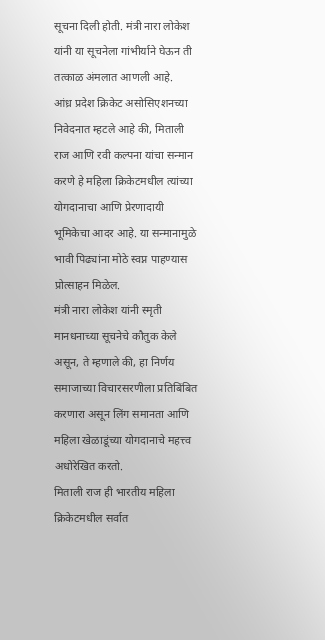सूचना दिली होती. मंत्री नारा लोकेश यांनी या सूचनेला गांभीर्याने घेऊन ती तत्काळ अंमलात आणली आहे.
आंध्र प्रदेश क्रिकेट असोसिएशनच्या निवेदनात म्हटले आहे की, मिताली राज आणि रवी कल्पना यांचा सन्मान करणे हे महिला क्रिकेटमधील त्यांच्या योगदानाचा आणि प्रेरणादायी भूमिकेचा आदर आहे. या सन्मानामुळे भावी पिढ्यांना मोठे स्वप्न पाहण्यास प्रोत्साहन मिळेल.
मंत्री नारा लोकेश यांनी स्मृती मानधनाच्या सूचनेचे कौतुक केले असून, ते म्हणाले की, हा निर्णय समाजाच्या विचारसरणीला प्रतिबिंबित करणारा असून लिंग समानता आणि महिला खेळाडूंच्या योगदानाचे महत्त्व अधोरेखित करतो.
मिताली राज ही भारतीय महिला क्रिकेटमधील सर्वात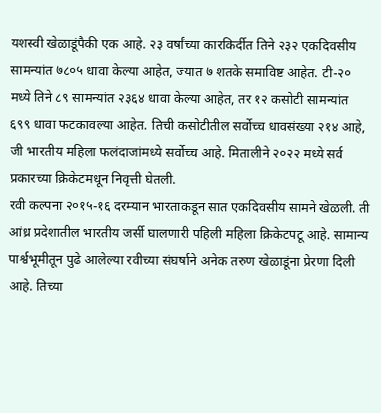यशस्वी खेळाडूंपैकी एक आहे. २३ वर्षांच्या कारकिर्दीत तिने २३२ एकदिवसीय सामन्यांत ७८०५ धावा केल्या आहेत, ज्यात ७ शतके समाविष्ट आहेत. टी-२० मध्ये तिने ८९ सामन्यांत २३६४ धावा केल्या आहेत, तर १२ कसोटी सामन्यांत ६९९ धावा फटकावल्या आहेत. तिची कसोटीतील सर्वोच्च धावसंख्या २१४ आहे, जी भारतीय महिला फलंदाजांमध्ये सर्वोच्च आहे. मितालीने २०२२ मध्ये सर्व प्रकारच्या क्रिकेटमधून निवृत्ती घेतली.
रवी कल्पना २०१५-१६ दरम्यान भारताकडून सात एकदिवसीय सामने खेळली. ती आंध्र प्रदेशातील भारतीय जर्सी घालणारी पहिली महिला क्रिकेटपटू आहे. सामान्य पार्श्वभूमीतून पुढे आलेल्या रवीच्या संघर्षाने अनेक तरुण खेळाडूंना प्रेरणा दिली आहे. तिच्या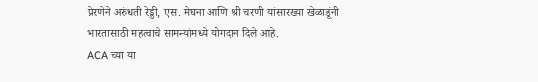प्रेरणेने अरुंधती रेड्डी, एस. मेघना आणि श्री चरणी यांसारख्या खेळाडूंनी भारतासाठी महत्वाचे सामन्यांमध्ये योगदान दिले आहे.
ACA च्या या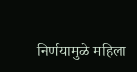निर्णयामुळे महिला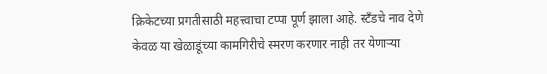क्रिकेटच्या प्रगतीसाठी महत्त्वाचा टप्पा पूर्ण झाला आहे. स्टँडचे नाव देणे केवळ या खेळाडूंच्या कामगिरीचे स्मरण करणार नाही तर येणाऱ्या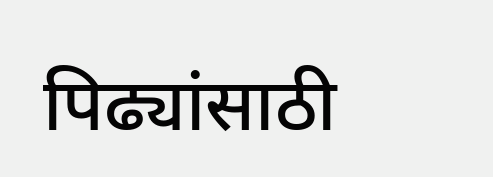पिढ्यांसाठी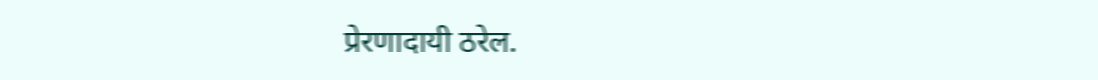प्रेरणादायी ठरेल.